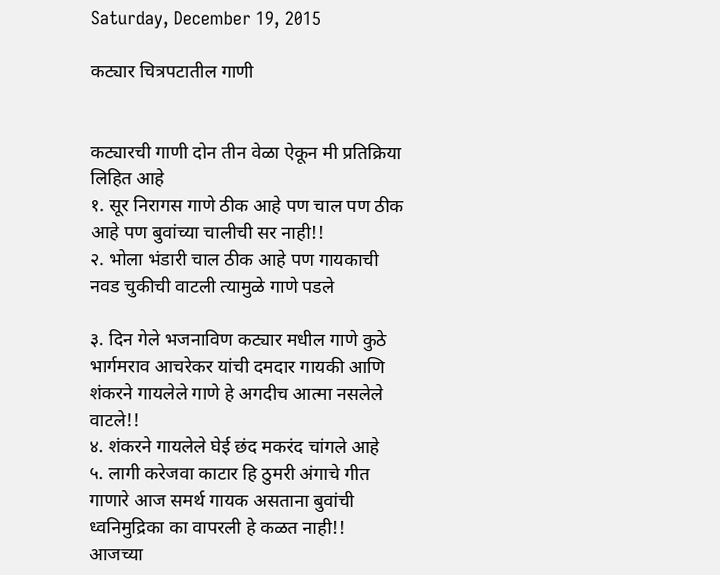Saturday, December 19, 2015

कट्यार चित्रपटातील गाणी


कट्यारची गाणी दोन तीन वेळा ऐकून मी प्रतिक्रिया लिहित आहे
१. सूर निरागस गाणे ठीक आहे पण चाल पण ठीक आहे पण बुवांच्या चालीची सर नाही!!
२. भोला भंडारी चाल ठीक आहे पण गायकाची नवड चुकीची वाटली त्यामुळे गाणे पडले

३. दिन गेले भजनाविण कट्यार मधील गाणे कुठे भार्गमराव आचरेकर यांची दमदार गायकी आणि शंकरने गायलेले गाणे हे अगदीच आत्मा नसलेले वाटले!!
४. शंकरने गायलेले घेई छंद मकरंद चांगले आहे
५. लागी करेजवा काटार हि ठुमरी अंगाचे गीत गाणारे आज समर्थ गायक असताना बुवांची ध्वनिमुद्रिका का वापरली हे कळत नाही!! आजच्या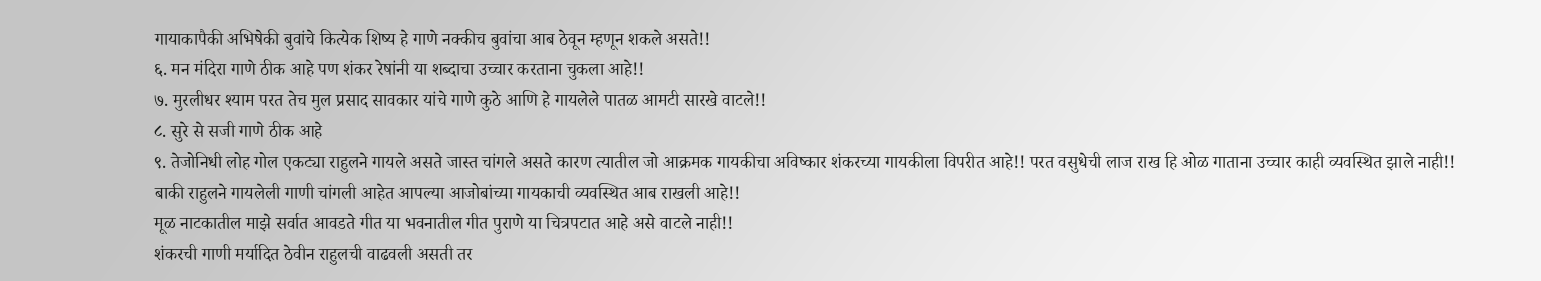गायाकापैकी अभिषेकी बुवांचे कित्येक शिष्य हे गाणे नक्कीच बुवांचा आब ठेवून म्हणून शकले असते!!
६. मन मंदिरा गाणे ठीक आहे पण शंकर रेषांनी या शब्दाचा उच्चार करताना चुकला आहे!!
७. मुरलीधर श्याम परत तेच मुल प्रसाद सावकार यांचे गाणे कुठे आणि हे गायलेले पातळ आमटी सारखे वाटले!!
८. सुरे से सजी गाणे ठीक आहे
९. तेजोनिधी लोह गोल एकट्या राहुलने गायले असते जास्त चांगले असते कारण त्यातील जो आक्रमक गायकीचा अविष्कार शंकरच्या गायकीला विपरीत आहे!! परत वसुधेची लाज राख हि ओळ गाताना उच्चार काही व्यवस्थित झाले नाही!!
बाकी राहुलने गायलेली गाणी चांगली आहेत आपल्या आजोबांच्या गायकाची व्यवस्थित आब राखली आहे!!
मूळ नाटकातील माझे सर्वात आवडते गीत या भवनातील गीत पुराणे या चित्रपटात आहे असे वाटले नाही!!
शंकरची गाणी मर्यादित ठेवीन राहुलची वाढवली असती तर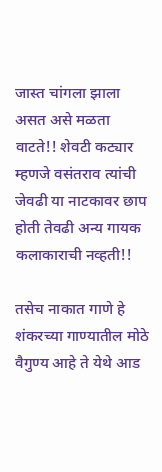जास्त चांगला झाला असत असे मळता वाटते!! शेवटी कट्यार म्हणजे वसंतराव त्यांची जेवढी या नाटकावर छाप होती तेवढी अन्य गायक कलाकाराची नव्हती!!

तसेच नाकात गाणे हे शंकरच्या गाण्यातील मोठे वैगुण्य आहे ते येथे आड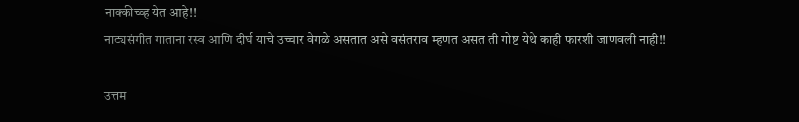नाक्कीच्व्ह येत आहे!!
नाट्यसंगीत गाताना रस्व आणि दीर्घ याचे उच्चार वेगळे असतात असे वसंतराव म्हणत असत ती गोष्ट येथे काही फारशी जाणवली नाही!!

उत्तम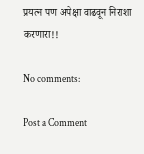प्रयत्न पण अपेक्षा वाढवून निराशा करणारा!!

No comments:

Post a Comment